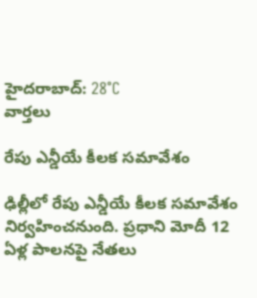హైదరాబాద్: 28°C
వార్తలు

రేపు ఎన్డీయే కీలక సమావేశం

ఢిల్లీలో రేపు ఎన్డీయే కీలక సమావేశం నిర్వహించనుంది. ప్రధాని మోదీ 12 ఏళ్ల పాలనపై నేతలు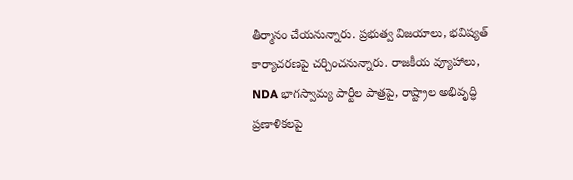తీర్మానం చేయనున్నారు. ప్రభుత్వ విజయాలు, భవిష్యత్ కార్యాచరణపై చర్చించనున్నారు. రాజకీయ వ్యూహాలు, NDA భాగస్వామ్య పార్టీల పాత్రపై, రాష్ట్రాల అభివృద్ధి ప్రణాళికలపై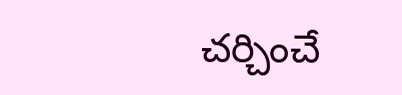చర్చించే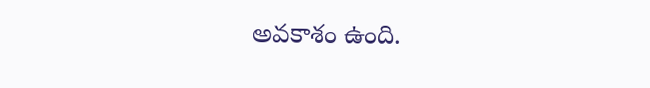అవకాశం ఉంది.